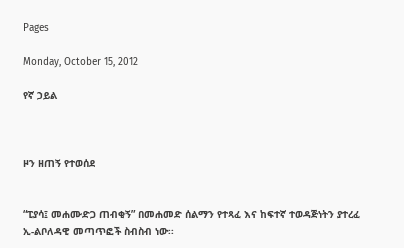Pages

Monday, October 15, 2012

የኛ ኃይል



ዞን ዘጠኝ የተወሰደ


“ፒያሳ፤ መሐሙድጋ ጠብቂኝ” በመሐመድ ሰልማን የተጻፈ እና ከፍተኛ ተወዳጅነትን ያተረፈ ኢ-ልቦለዳዊ መጣጥፎች ስብስብ ነው፡፡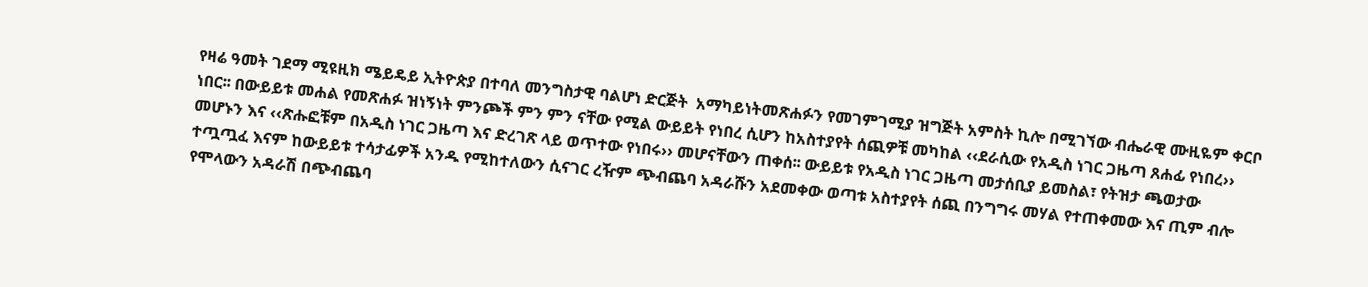የዛሬ ዓመት ገደማ ሚዩዚክ ሜይዴይ ኢትዮጵያ በተባለ መንግስታዊ ባልሆነ ድርጅት  አማካይነትመጽሐፉን የመገምገሚያ ዝግጅት አምስት ኪሎ በሚገኘው ብሔራዊ ሙዚዬም ቀርቦ ነበር፡፡ በውይይቱ መሐል የመጽሐፉ ዝነኝነት ምንጮች ምን ምን ናቸው የሚል ውይይት የነበረ ሲሆን ከአስተያየት ሰጪዎቹ መካከል ‹‹ደራሲው የአዲስ ነገር ጋዜጣ ጸሐፊ የነበረ›› መሆኑን እና ‹‹ጽሑፎቹም በአዲስ ነገር ጋዜጣ እና ድረገጽ ላይ ወጥተው የነበሩ›› መሆናቸውን ጠቀሰ፡፡ ውይይቱ የአዲስ ነገር ጋዜጣ መታሰቢያ ይመስል፣ የትዝታ ጫወታው ተጧጧፈ እናም ከውይይቱ ተሳታፊዎች አንዱ የሚከተለውን ሲናገር ረዥም ጭብጨባ አዳራሹን አደመቀው ወጣቱ አስተያየት ሰጪ በንግግሩ መሃል የተጠቀመው እና ጢም ብሎ የሞላውን አዳራሽ በጭብጨባ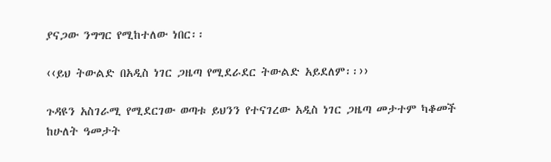ያናጋው ንግግር የሚከተለው ነበር፡፡

‹‹ይህ ትውልድ በአዲስ ነገር ጋዜጣ የሚደራደር ትውልድ አይደለም፡፡››

ጉዳዩን አስገራሚ የሚደርገው ወጣቱ ይህንን የተናገረው አዲስ ነገር ጋዜጣ መታተም ካቆመች ከሁለት ዓመታት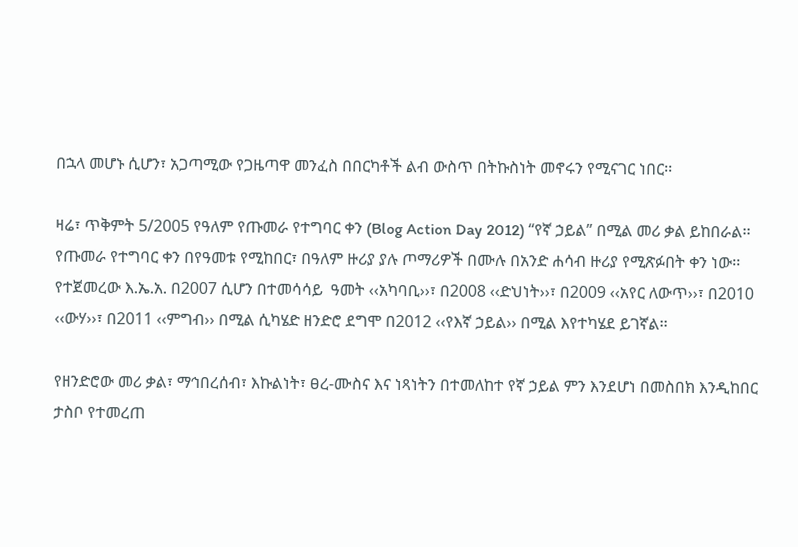በኋላ መሆኑ ሲሆን፣ አጋጣሚው የጋዜጣዋ መንፈስ በበርካቶች ልብ ውስጥ በትኩስነት መኖሩን የሚናገር ነበር፡፡

ዛሬ፣ ጥቅምት 5/2005 የዓለም የጡመራ የተግባር ቀን (Blog Action Day 2012) “የኛ ኃይል” በሚል መሪ ቃል ይከበራል፡፡ የጡመራ የተግባር ቀን በየዓመቱ የሚከበር፣ በዓለም ዙሪያ ያሉ ጦማሪዎች በሙሉ በአንድ ሐሳብ ዙሪያ የሚጽፉበት ቀን ነው፡፡ የተጀመረው እ.ኤ.አ. በ2007 ሲሆን በተመሳሳይ  ዓመት ‹‹አካባቢ››፣ በ2008 ‹‹ድህነት››፣ በ2009 ‹‹አየር ለውጥ››፣ በ2010 ‹‹ውሃ››፣ በ2011 ‹‹ምግብ›› በሚል ሲካሄድ ዘንድሮ ደግሞ በ2012 ‹‹የእኛ ኃይል›› በሚል እየተካሄደ ይገኛል፡፡

የዘንድሮው መሪ ቃል፣ ማኅበረሰብ፣ እኩልነት፣ ፀረ-ሙስና እና ነጻነትን በተመለከተ የኛ ኃይል ምን እንደሆነ በመስበክ እንዲከበር ታስቦ የተመረጠ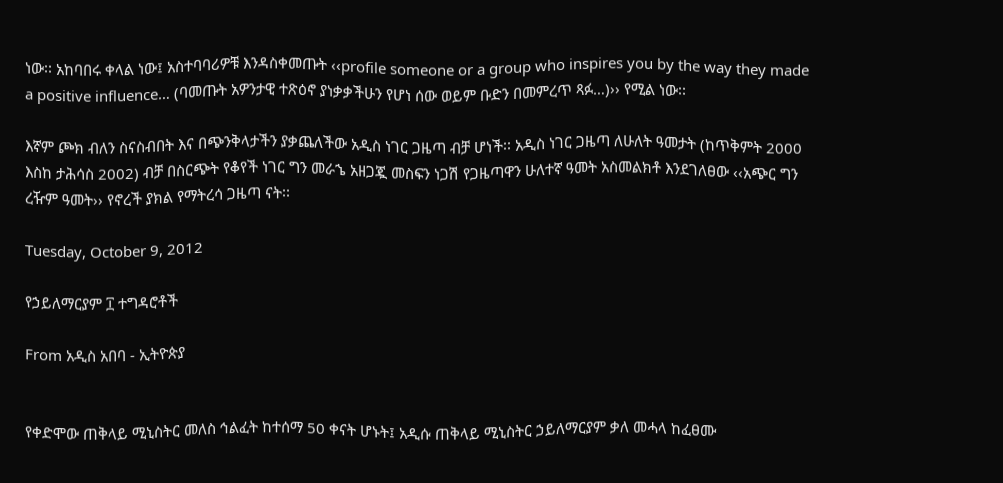ነው፡፡ አከባበሩ ቀላል ነው፤ አስተባባሪዎቹ እንዳስቀመጡት ‹‹profile someone or a group who inspires you by the way they made a positive influence… (ባመጡት አዎንታዊ ተጽዕኖ ያነቃቃችሁን የሆነ ሰው ወይም ቡድን በመምረጥ ጻፉ…)›› የሚል ነው፡፡

እኛም ጮክ ብለን ስናስብበት እና በጭንቅላታችን ያቃጨለችው አዲስ ነገር ጋዜጣ ብቻ ሆነች፡፡ አዲስ ነገር ጋዜጣ ለሁለት ዓመታት (ከጥቅምት 2000 እስከ ታሕሳስ 2002) ብቻ በስርጭት የቆየች ነገር ግን መራኄ አዘጋጇ መስፍን ነጋሽ የጋዜጣዋን ሁለተኛ ዓመት አስመልክቶ እንደገለፀው ‹‹አጭር ግን ረዥም ዓመት›› የኖረች ያክል የማትረሳ ጋዜጣ ናት፡፡

Tuesday, October 9, 2012

የኃይለማርያም ፲ ተግዳሮቶች

From አዲስ አበባ - ኢትዮጵያ


የቀድሞው ጠቅላይ ሚኒስትር መለስ ኅልፈት ከተሰማ 50 ቀናት ሆኑት፤ አዲሱ ጠቅላይ ሚኒስትር ኃይለማርያም ቃለ መሓላ ከፈፀሙ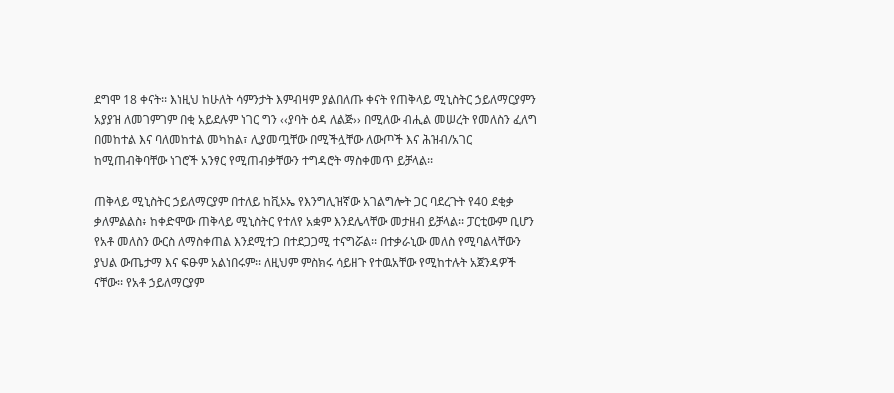ደግሞ 18 ቀናት፡፡ እነዚህ ከሁለት ሳምንታት እምብዛም ያልበለጡ ቀናት የጠቅላይ ሚኒስትር ኃይለማርያምን አያያዝ ለመገምገም በቂ አይደሉም ነገር ግን ‹‹ያባት ዕዳ ለልጅ›› በሚለው ብሒል መሠረት የመለስን ፈለግ በመከተል እና ባለመከተል መካከል፣ ሊያመጧቸው በሚችሏቸው ለውጦች እና ሕዝብ/አገር ከሚጠብቅባቸው ነገሮች አንፃር የሚጠብቃቸውን ተግዳሮት ማስቀመጥ ይቻላል፡፡

ጠቅላይ ሚኒስትር ኃይለማርያም በተለይ ከቪኦኤ የእንግሊዝኛው አገልግሎት ጋር ባደረጉት የ40 ደቂቃ ቃለምልልስ፥ ከቀድሞው ጠቅላይ ሚኒስትር የተለየ አቋም እንደሌላቸው መታዘብ ይቻላል፡፡ ፓርቲውም ቢሆን የአቶ መለስን ውርስ ለማስቀጠል እንደሚተጋ በተደጋጋሚ ተናግሯል፡፡ በተቃራኒው መለስ የሚባልላቸውን ያህል ውጤታማ እና ፍፁም አልነበሩም፡፡ ለዚህም ምስክሩ ሳይዘጉ የተዉአቸው የሚከተሉት አጀንዳዎች ናቸው፡፡ የአቶ ኃይለማርያም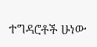ተግዳሮቶች ሁነው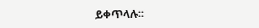ይቀጥላሉ፡፡